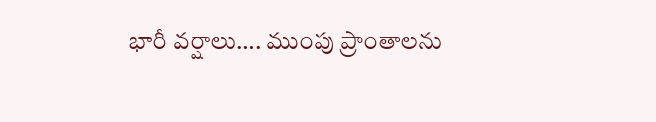భారీ వర్షాలు…. ముంపు ప్రాంతాలను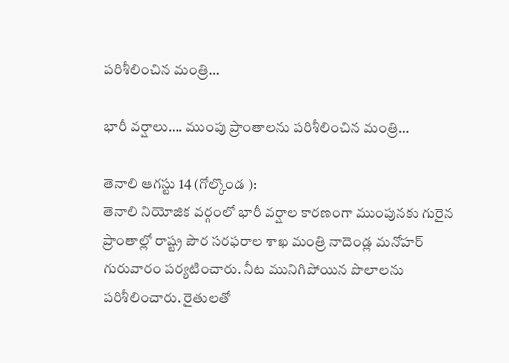పరిశీలించిన మంత్రి…

భారీ వర్షాలు…. ముంపు ప్రాంతాలను పరిశీలించిన మంత్రి…

తెనాలి ఆగస్టు 14 (గోల్కొండ ):
తెనాలి నియోజిక వర్గంలో భారీ వర్షాల కారణంగా ముంపునకు గురైన ప్రాంతాల్లో రాష్ట్ర పౌర సరఫరాల శాఖ మంత్రి నాదెండ్ల మనోహర్ గురువారం పర్యటించారు. నీట మునిగిపోయిన పొలాలను పరిశీలించారు. రైతులతో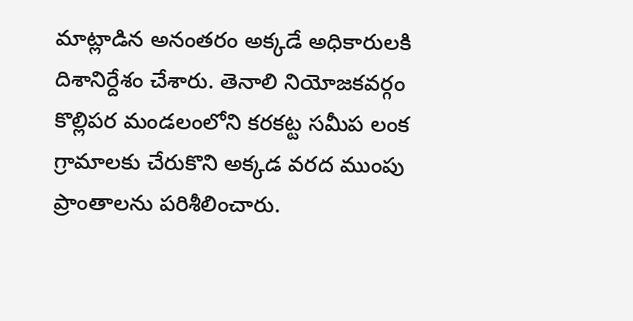మాట్లాడిన అనంతరం అక్కడే అధికారులకి దిశానిర్దేశం చేశారు. తెనాలి నియోజకవర్గం కొల్లిపర మండలంలోని కరకట్ట సమీప లంక గ్రామాలకు చేరుకొని అక్కడ వరద ముంపు ప్రాంతాలను పరిశీలించారు.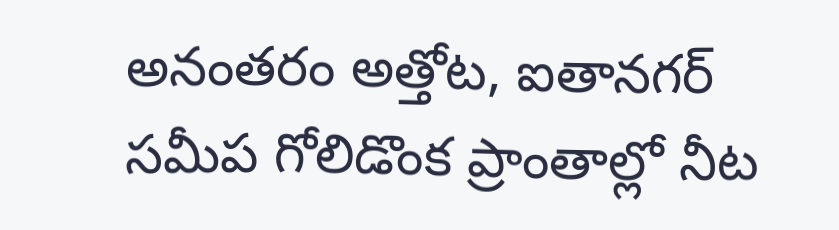అనంతరం అత్తోట, ఐతానగర్ సమీప గోలిడొంక ప్రాంతాల్లో నీట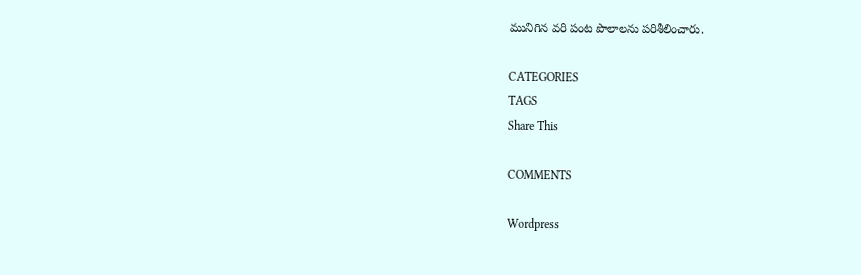మునిగిన వరి పంట పొలాలను పరిశీలించారు.

CATEGORIES
TAGS
Share This

COMMENTS

Wordpress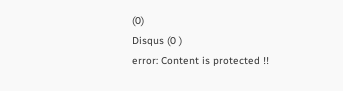(0)
Disqus (0 )
error: Content is protected !!